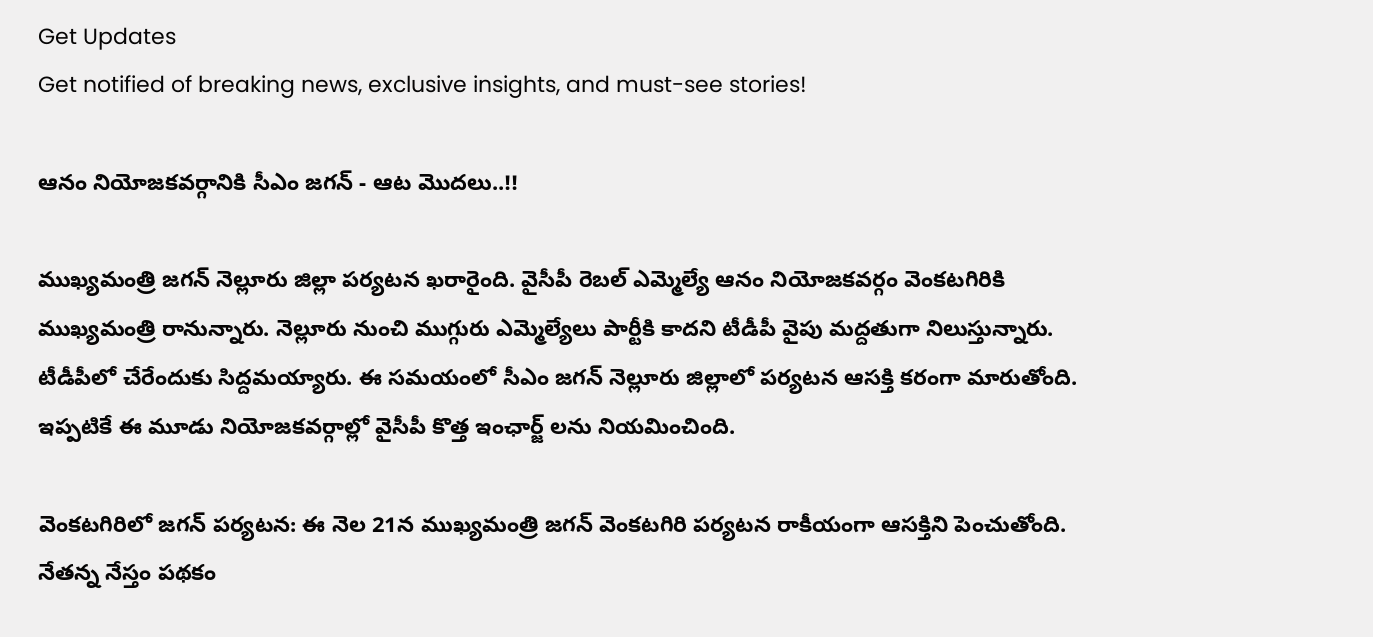Get Updates
Get notified of breaking news, exclusive insights, and must-see stories!

ఆనం నియోజకవర్గానికి సీఎం జగన్ - ఆట మొదలు..!!

ముఖ్యమంత్రి జగన్ నెల్లూరు జిల్లా పర్యటన ఖరారైంది. వైసీపీ రెబల్ ఎమ్మెల్యే ఆనం నియోజకవర్గం వెంకటగిరికి ముఖ్యమంత్రి రానున్నారు. నెల్లూరు నుంచి ముగ్గురు ఎమ్మెల్యేలు పార్టీకి కాదని టీడీపీ వైపు మద్దతుగా నిలుస్తున్నారు. టీడీపీలో చేరేందుకు సిద్దమయ్యారు. ఈ సమయంలో సీఎం జగన్ నెల్లూరు జిల్లాలో పర్యటన ఆసక్తి కరంగా మారుతోంది. ఇప్పటికే ఈ మూడు నియోజకవర్గాల్లో వైసీపీ కొత్త ఇంఛార్జ్ లను నియమించింది.

వెంకటగిరిలో జగన్ పర్యటన: ఈ నెల 21న ముఖ్యమంత్రి జగన్ వెంకటగిరి పర్యటన రాకీయంగా ఆసక్తిని పెంచుతోంది. నేతన్న నేస్తం పథకం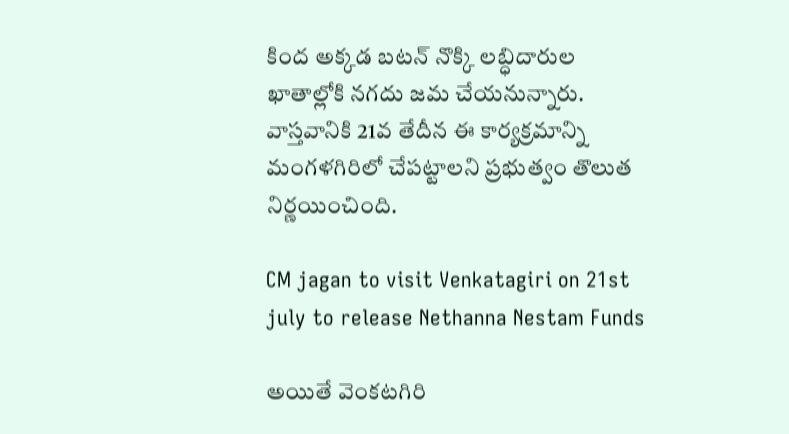కింద అక్కడ బటన్‌ నొక్కి లబ్ధిదారుల ఖాతాల్లోకి నగదు జమ చేయనున్నారు. వాస్తవానికి 21వ తేదీన ఈ కార్యక్రమాన్ని మంగళగిరిలో చేపట్టాలని ప్రభుత్వం తొలుత నిర్ణయించింది.

CM jagan to visit Venkatagiri on 21st july to release Nethanna Nestam Funds

అయితే వెంకటగిరి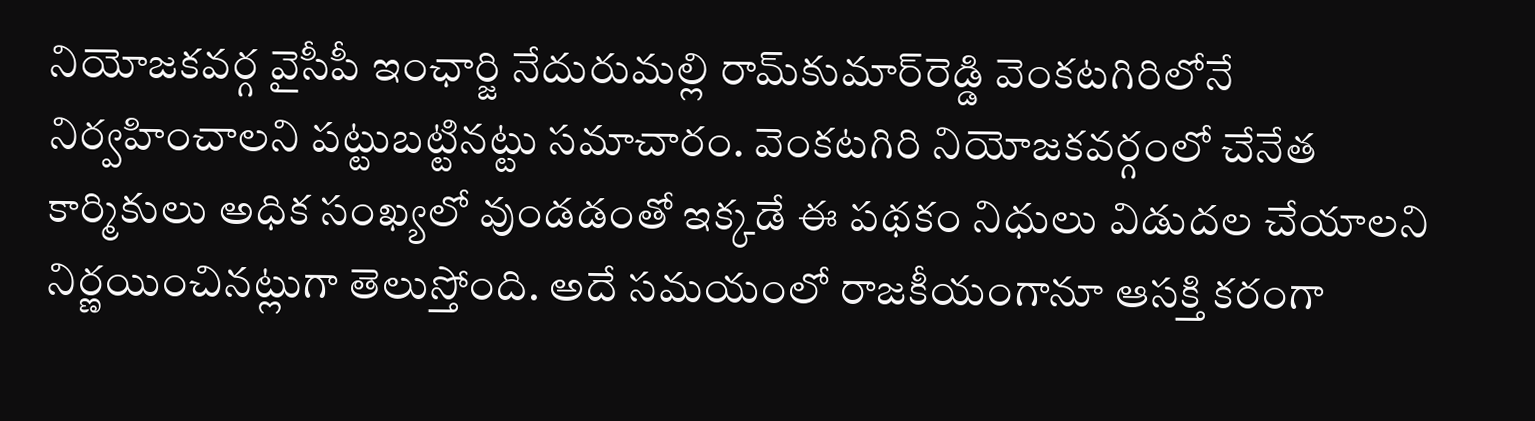నియోజకవర్గ వైసీపీ ఇంఛార్జి నేదురుమల్లి రామ్‌కుమార్‌రెడ్డి వెంకటగిరిలోనే నిర్వహించాలని పట్టుబట్టినట్టు సమాచారం. వెంకటగిరి నియోజకవర్గంలో చేనేత కార్మికులు అధిక సంఖ్యలో వుండడంతో ఇక్కడే ఈ పథకం నిధులు విడుదల చేయాలని నిర్ణయించినట్లుగా తెలుస్తోంది. అదే సమయంలో రాజకీయంగానూ ఆసక్తి కరంగా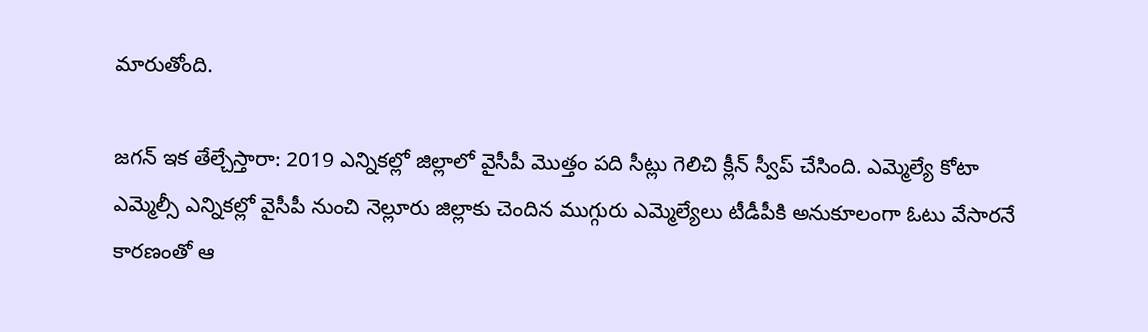మారుతోంది.

జగన్ ఇక తేల్చేస్తారా: 2019 ఎన్నికల్లో జిల్లాలో వైసీపీ మొత్తం పది సీట్లు గెలిచి క్లీన్ స్వీప్ చేసింది. ఎమ్మెల్యే కోటా ఎమ్మెల్సీ ఎన్నికల్లో వైసీపీ నుంచి నెల్లూరు జిల్లాకు చెందిన ముగ్గురు ఎమ్మెల్యేలు టీడీపీకి అనుకూలంగా ఓటు వేసారనే కారణంతో ఆ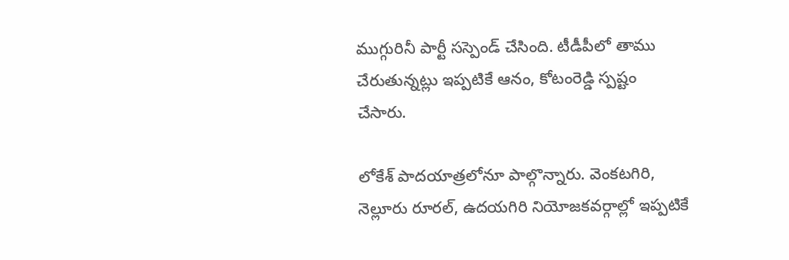ముగ్గురినీ పార్టీ సస్పెండ్ చేసింది. టీడీపీలో తాము చేరుతున్నట్లు ఇప్పటికే ఆనం, కోటంరెడ్డి స్పష్టం చేసారు.

లోకేశ్ పాదయాత్రలోనూ పాల్గొన్నారు. వెంకటగిరి, నెల్లూరు రూరల్, ఉదయగిరి నియోజకవర్గాల్లో ఇప్పటికే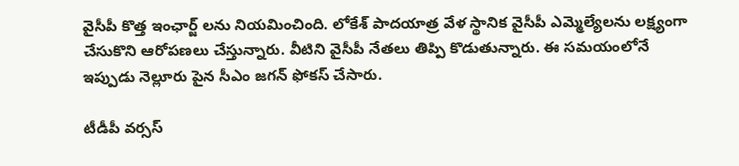వైసీపీ కొత్త ఇంఛార్జ్ లను నియమించింది. లోకేశ్ పాదయాత్ర వేళ స్థానిక వైసీపీ ఎమ్మెల్యేలను లక్ష్యంగా చేసుకొని ఆరోపణలు చేస్తున్నారు. వీటిని వైసీపీ నేతలు తిప్పి కొడుతున్నారు. ఈ సమయంలోనే ఇప్పుడు నెల్లూరు పైన సీఎం జగన్ ఫోకస్ చేసారు.

టీడీపీ వర్సస్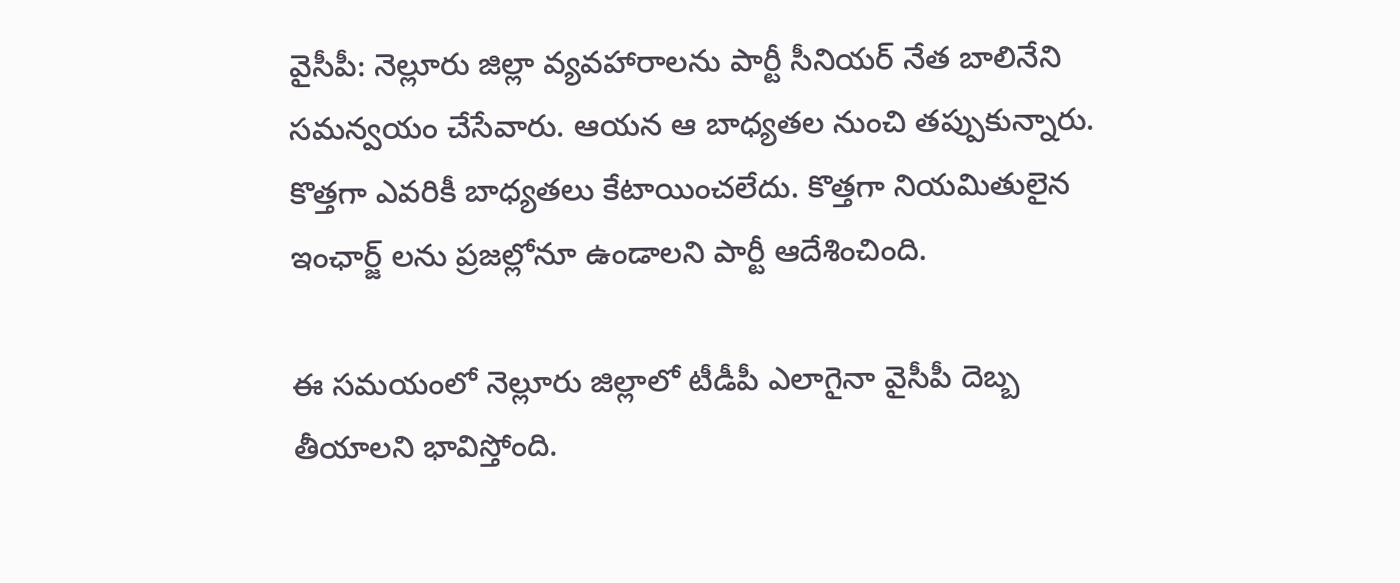వైసీపీ: నెల్లూరు జిల్లా వ్యవహారాలను పార్టీ సీనియర్ నేత బాలినేని సమన్వయం చేసేవారు. ఆయన ఆ బాధ్యతల నుంచి తప్పుకున్నారు. కొత్తగా ఎవరికీ బాధ్యతలు కేటాయించలేదు. కొత్తగా నియమితులైన ఇంఛార్జ్ లను ప్రజల్లోనూ ఉండాలని పార్టీ ఆదేశించింది.

ఈ సమయంలో నెల్లూరు జిల్లాలో టీడీపీ ఎలాగైనా వైసీపీ దెబ్బ తీయాలని భావిస్తోంది.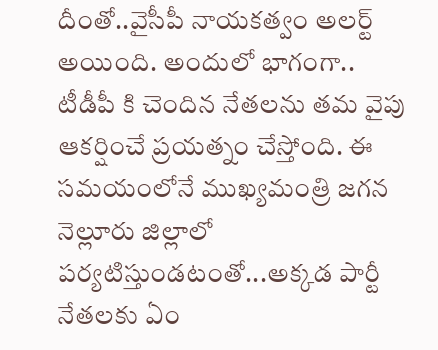దీంతో..వైసీపీ నాయకత్వం అలర్ట్ అయింది. అందులో భాగంగా.. టీడీపీ కి చెందిన నేతలను తమ వైపు ఆకర్షించే ప్రయత్నం చేస్తోంది. ఈ సమయంలోనే ముఖ్యమంత్రి జగన నెల్లూరు జిల్లాలో పర్యటిస్తుండటంతో...అక్కడ పార్టీ నేతలకు ఏం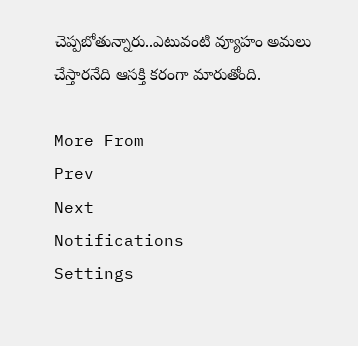చెప్పబోతున్నారు..ఎటువంటి వ్యూహం అమలు చేస్తారనేది ఆసక్తి కరంగా మారుతోంది.

More From
Prev
Next
Notifications
Settings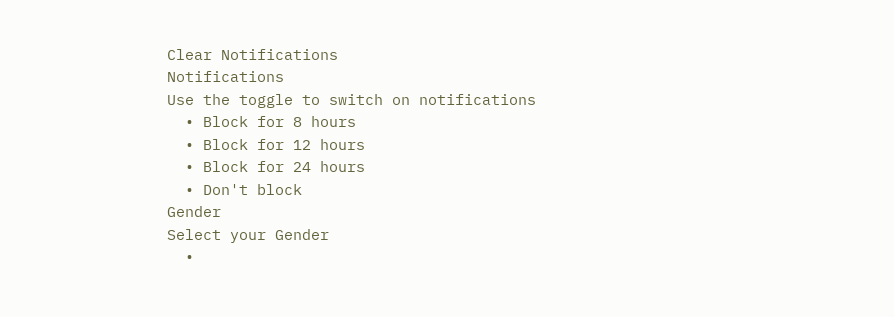Clear Notifications
Notifications
Use the toggle to switch on notifications
  • Block for 8 hours
  • Block for 12 hours
  • Block for 24 hours
  • Don't block
Gender
Select your Gender
  •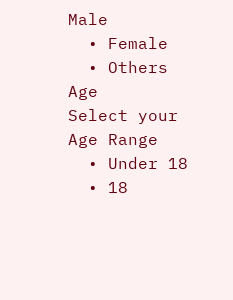Male
  • Female
  • Others
Age
Select your Age Range
  • Under 18
  • 18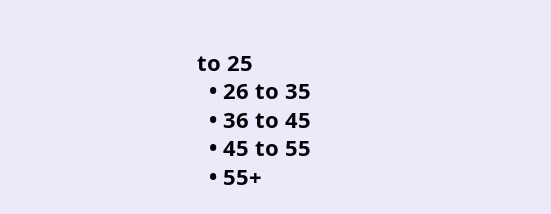to 25
  • 26 to 35
  • 36 to 45
  • 45 to 55
  • 55+